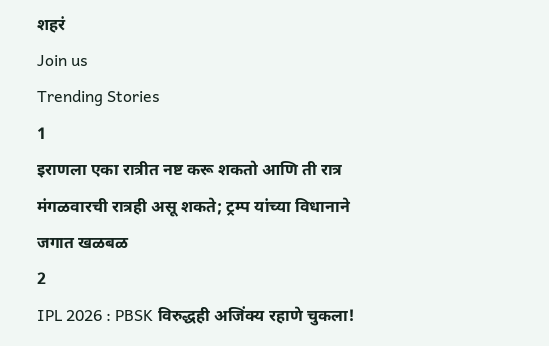शहरं
Join us
Trending Stories
1
इराणला एका रात्रीत नष्ट करू शकतो आणि ती रात्र मंगळवारची रात्रही असू शकते; ट्रम्प यांच्या विधानाने जगात खळबळ
2
IPL 2026 : PBSK विरुद्धही अजिंक्य रहाणे चुकला!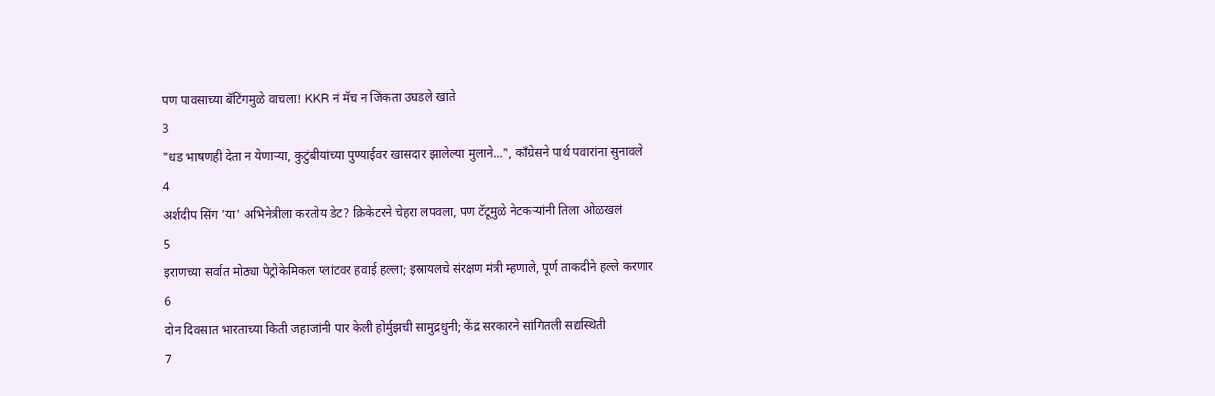पण पावसाच्या बॅटिंगमुळे वाचला! KKR नं मॅच न जिंकता उघडले खाते
3
"धड भाषणही देता न येणाऱ्या, कुटुंबीयांच्या पुण्याईवर खासदार झालेल्या मुलाने...", काँग्रेसने पार्थ पवारांना सुनावले
4
अर्शदीप सिंग 'या' अभिनेत्रीला करतोय डेट? क्रिकेटरने चेहरा लपवला, पण टॅटूमुळे नेटकऱ्यांनी तिला ओळखलं
5
इराणच्या सर्वात मोठ्या पेट्रोकेमिकल प्लांटवर हवाई हल्ला; इस्रायलचे संरक्षण मंत्री म्हणाले, पूर्ण ताकदीने हल्ले करणार
6
दोन दिवसात भारताच्या किती जहाजांनी पार केली होर्मुझची सामुद्रधुनी; केंद्र सरकारने सांगितली सद्यस्थिती
7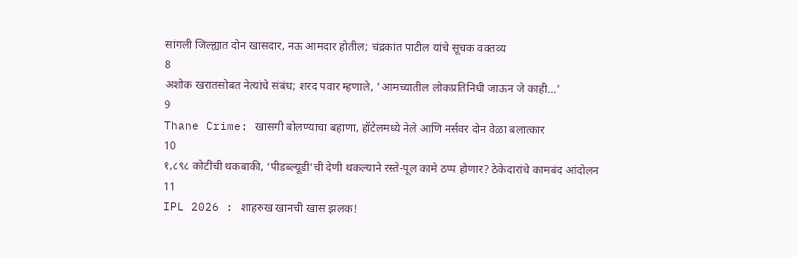सांगली जिल्ह्यात दोन खासदार, नऊ आमदार होतील; चंद्रकांत पाटील यांचे सूचक वक्तव्य
8
अशोक खरातसोबत नेत्यांचे संबंध; शरद पवार म्हणाले, 'आमच्यातील लोकप्रतिनिधी जाऊन जे काही...'
9
Thane Crime: खासगी बोलण्याचा बहाणा, हॉटेलमध्ये नेले आणि नर्सवर दोन वेळा बलात्कार
10
१,८९८ कोटींची थकबाकी, ‘पीडब्ल्यूडी’ची देणी थकल्याने रस्ते-पूल कामे ठप्प होणार? ठेकेदारांचे कामबंद आंदोलन
11
IPL 2026 : शाहरुख खानची खास झलक!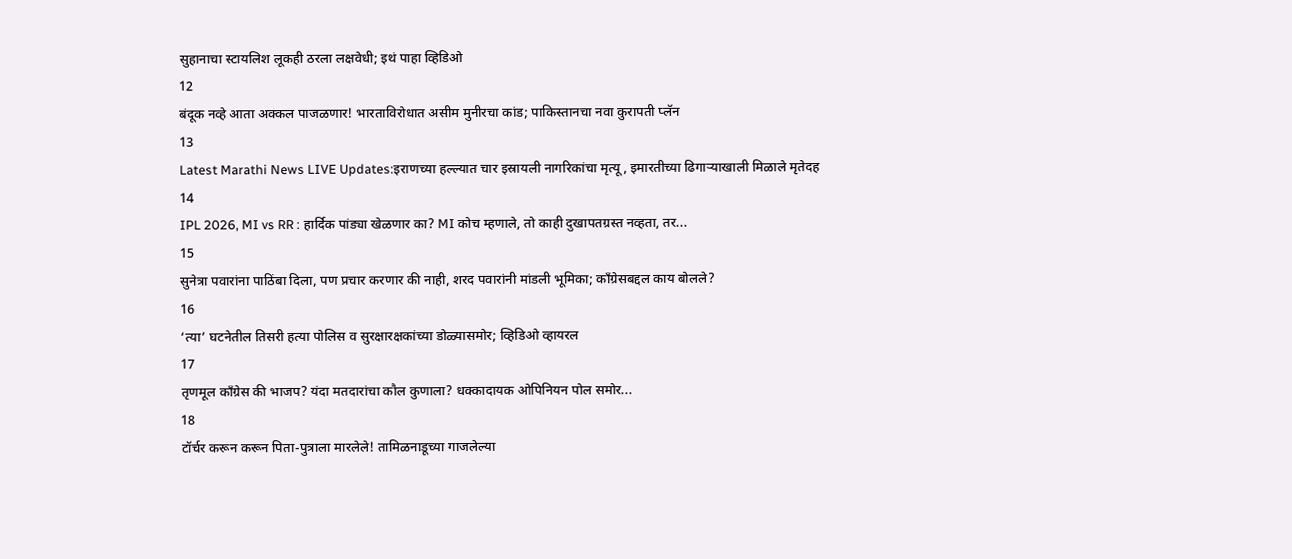सुहानाचा स्टायलिश लूकही ठरला लक्षवेधी; इथं पाहा व्हिडिओ
12
बंदूक नव्हे आता अक्कल पाजळणार! भारताविरोधात असीम मुनीरचा कांड; पाकिस्तानचा नवा कुरापती प्लॅन
13
Latest Marathi News LIVE Updates:इराणच्या हल्ल्यात चार इस्रायली नागरिकांचा मृत्यू, इमारतीच्या ढिगाऱ्याखाली मिळाले मृतेदह
14
IPL 2026, MI vs RR : हार्दिक पांड्या खेळणार का? MI कोच म्हणाले, तो काही दुखापतग्रस्त नव्हता, तर...
15
सुनेत्रा पवारांना पाठिंबा दिला, पण प्रचार करणार की नाही, शरद पवारांनी मांडली भूमिका; काँग्रेसबद्दल काय बोलले?
16
‘त्या’ घटनेतील तिसरी हत्या पोलिस व सुरक्षारक्षकांच्या डोळ्यासमोर; व्हिडिओ व्हायरल
17
तृणमूल काँग्रेस की भाजप? यंदा मतदारांचा कौल कुणाला? धक्कादायक ओपिनियन पोल समोर...
18
टॉर्चर करून करून पिता-पुत्राला मारलेले! तामिळनाडूच्या गाजलेल्या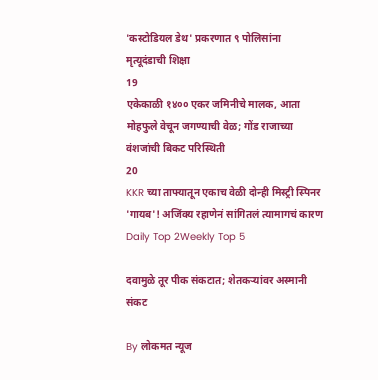'कस्टोडियल डेथ' प्रकरणात ९ पोलिसांना मृत्यूदंडाची शिक्षा
19
एकेकाळी १४०० एकर जमिनीचे मालक, आता मोहफुले वेचून जगण्याची वेळ; गोंड राजाच्या वंशजांची बिकट परिस्थिती
20
KKR च्या ताफ्यातून एकाच वेळी दोन्ही मिस्ट्री स्पिनर 'गायब'! अजिंक्य रहाणेनं सांगितलं त्यामागचं कारण
Daily Top 2Weekly Top 5

दवामुळे तूर पीक संकटात; शेतकऱ्यांवर अस्मानी संकट

By लोकमत न्यूज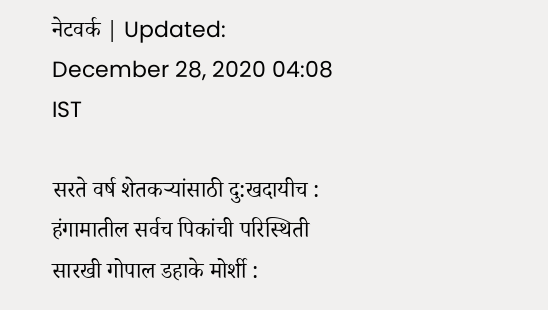नेटवर्क | Updated: December 28, 2020 04:08 IST

सरते वर्ष शेतकऱ्यांसाठी दु:खदायीच : हंगामातील सर्वच पिकांची परिस्थिती सारखी गोपाल डहाके मोर्शी :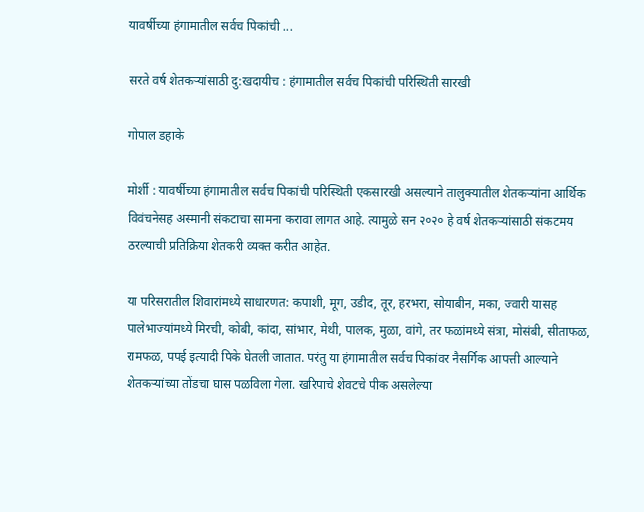यावर्षीच्या हंगामातील सर्वच पिकांची ...

सरते वर्ष शेतकऱ्यांसाठी दु:खदायीच : हंगामातील सर्वच पिकांची परिस्थिती सारखी

गोपाल डहाके

मोर्शी : यावर्षीच्या हंगामातील सर्वच पिकांची परिस्थिती एकसारखी असल्याने तालुक्यातील शेतकऱ्यांना आर्थिक विवंचनेसह अस्मानी संकटाचा सामना करावा लागत आहे. त्यामुळे सन २०२० हे वर्ष शेतकऱ्यांसाठी संकटमय ठरल्याची प्रतिक्रिया शेतकरी व्यक्त करीत आहेत.

या परिसरातील शिवारांमध्ये साधारणत: कपाशी, मूग, उडीद, तूर, हरभरा, सोयाबीन, मका, ज्वारी यासह पालेभाज्यांमध्ये मिरची, कोबी, कांदा, सांभार, मेथी, पालक, मुळा, वांगे, तर फळांमध्ये संत्रा, मोसंबी, सीताफळ, रामफळ, पपई इत्यादी पिके घेतली जातात. परंतु या हंगामातील सर्वच पिकांवर नैसर्गिक आपत्ती आल्याने शेतकऱ्यांच्या तोंडचा घास पळविला गेला. खरिपाचे शेवटचे पीक असलेल्या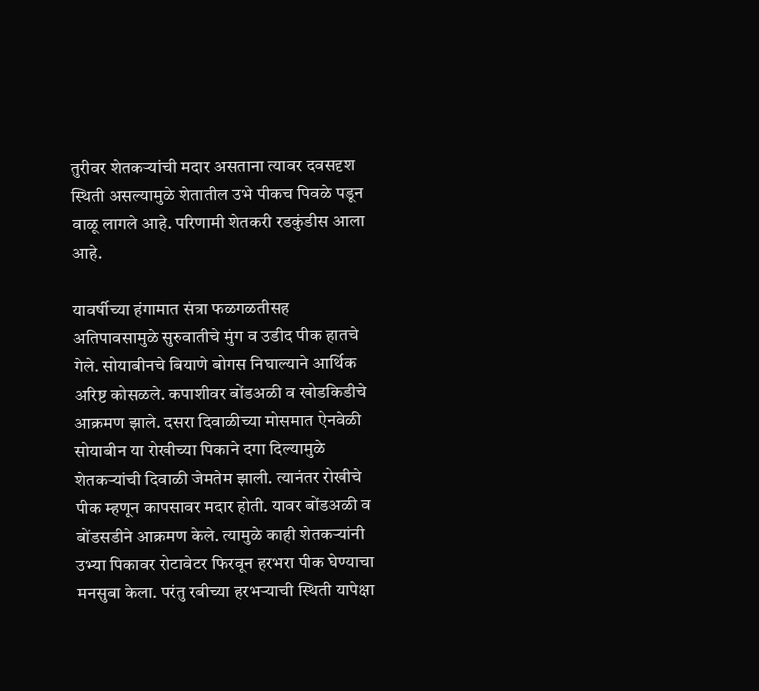तुरीवर शेतकऱ्यांची मदार असताना त्यावर दवसदृश स्थिती असल्यामुळे शेतातील उभे पीकच पिवळे पडून वाळू लागले आहे. परिणामी शेतकरी रडकुंडीस आला आहे.

यावर्षीच्या हंगामात संत्रा फळगळतीसह अतिपावसामुळे सुरुवातीचे मुंग व उडीद पीक हातचे गेले. सोयाबीनचे बियाणे बोगस निघाल्याने आर्थिक अरिष्ट कोसळले. कपाशीवर बोंडअळी व खोडकिडीचे आक्रमण झाले. दसरा दिवाळीच्या मोसमात ऐनवेळी सोयाबीन या रोखीच्या पिकाने दगा दिल्यामुळे शेतकऱ्यांची दिवाळी जेमतेम झाली. त्यानंतर रोखीचे पीक म्हणून कापसावर मदार होती. यावर बोंडअळी व बोंडसडीने आक्रमण केले. त्यामुळे काही शेतकऱ्यांनी उभ्या पिकावर रोटावेटर फिरवून हरभरा पीक घेण्याचा मनसुबा केला. परंतु रबीच्या हरभऱ्याची स्थिती यापेक्षा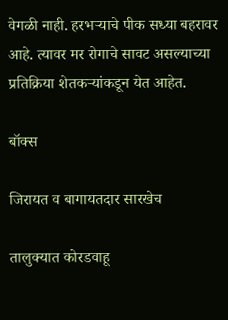वेगळी नाही. हरभऱ्याचे पीक सध्या बहरावर आहे. त्यावर मर रोगाचे सावट असल्याच्या प्रतिक्रिया शेतकऱ्यांकडून येत आहेत.

बॉक्स

जिरायत व बागायतदार सारखेच

तालुक्यात कोरडवाहू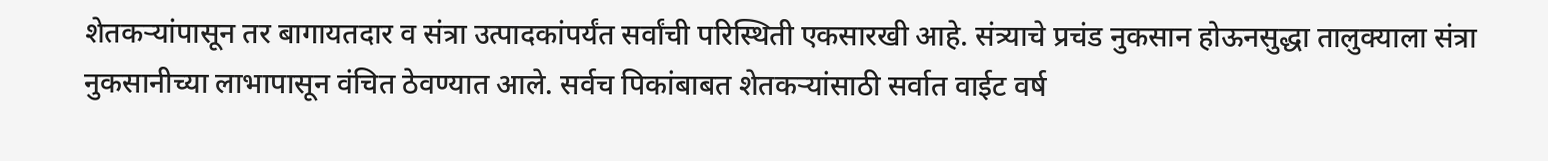शेतकऱ्यांपासून तर बागायतदार व संत्रा उत्पादकांपर्यंत सर्वांची परिस्थिती एकसारखी आहे. संत्र्याचे प्रचंड नुकसान होऊनसुद्धा तालुक्याला संत्रा नुकसानीच्या लाभापासून वंचित ठेवण्यात आले. सर्वच पिकांबाबत शेतकऱ्यांसाठी सर्वात वाईट वर्ष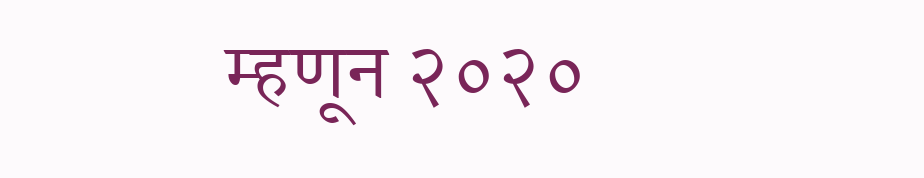म्हणून २०२०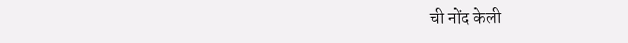ची नोंद केली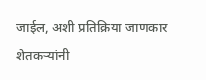जाईल, अशी प्रतिक्रिया जाणकार शेतकऱ्यांनी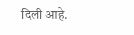दिली आहे.